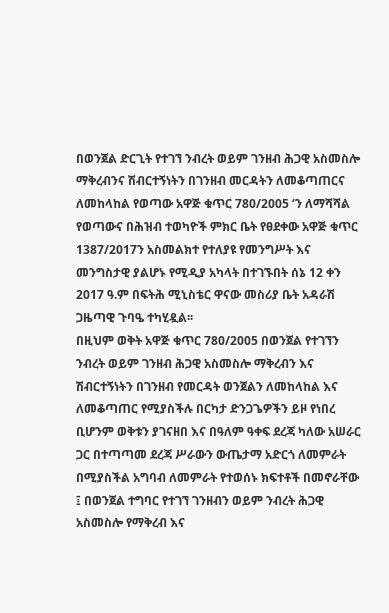በወንጀል ድርጊት የተገኘ ንብረት ወይም ገንዘብ ሕጋዊ አስመስሎ ማቅረብንና ሽብርተኝነትን በገንዘብ መርዳትን ለመቆጣጠርና ለመከላከል የወጣው አዋጅ ቁጥር 780/2005 ‘ን ለማሻሻል የወጣውና በሕዝብ ተወካዮች ምክር ቤት የፀደቀው አዋጅ ቁጥር 1387/2017ን አስመልክተ የተለያዩ የመንግሥት እና መንግስታዊ ያልሆኑ የሚዲያ አካላት በተገኙበት ሰኔ 12 ቀን 2017 ዓ.ም በፍትሕ ሚኒስቴር ዋናው መስሪያ ቤት አዳራሽ ጋዜጣዊ ጉባዔ ተካሂዷል፡፡
በዚህም ወቅት አዋጅ ቁጥር 780/2005 በወንጀል የተገኘን ንብረት ወይም ገንዘብ ሕጋዊ አስመስሎ ማቅረብን እና ሽብርተኝነትን በገንዘብ የመርዳት ወንጀልን ለመከላከል እና ለመቆጣጠር የሚያስችሉ በርካታ ድንጋጌዎችን ይዞ የነበረ ቢሆንም ወቅቱን ያገናዘበ እና በዓለም ዓቀፍ ደረጃ ካለው አሠራር ጋር በተጣጣመ ደረጃ ሥራውን ውጤታማ አድርጎ ለመምራት በሚያስችል አግባብ ለመምራት የተወሰኑ ክፍተቶች በመኖራቸው ፤ በወንጀል ተግባር የተገኘ ገንዘብን ወይም ንብረት ሕጋዊ አስመስሎ የማቅረብ እና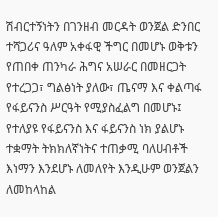ሽብርተኝነትን በገንዘብ መርዳት ወንጀል ድንበር ተሻጋሪና ዓለም አቀፋዊ ችግር በመሆኑ ወቅቱን የጠበቀ ጠንካራ ሕግና አሠራር በመዘርጋት የተረጋጋ፣ ግልፅነት ያለው፣ ጤናማ እና ቀልጣፋ የፋይናንስ ሥርዓት የሚያስፈልግ በመሆኑ፤ የተለያዩ የፋይናንስ እና ፋይናንስ ነክ ያልሆኑ ተቋማት ትክክለኛነትና ተጠቃሚ ባለሀብቶች እነማን እንደሆኑ ለመለየት እንዲሁም ወንጀልን ለመከላከል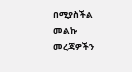በሚያስችል መልኩ መረጃዎችን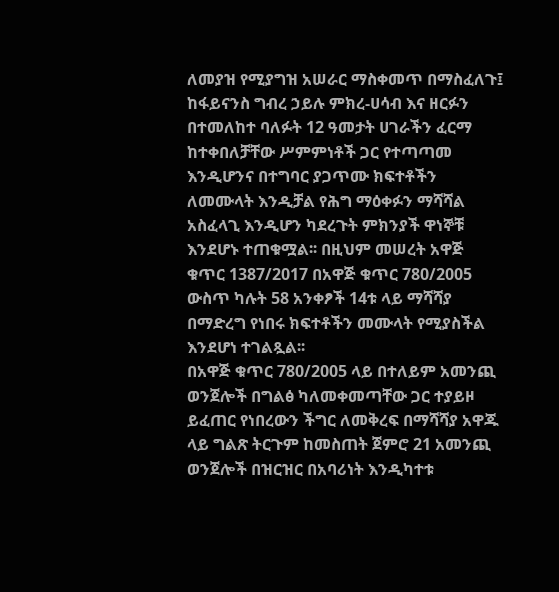ለመያዝ የሚያግዝ አሠራር ማስቀመጥ በማስፈለጉ፤ ከፋይናንስ ግብረ ኃይሉ ምክረ-ሀሳብ እና ዘርፉን በተመለከተ ባለፉት 12 ዓመታት ሀገራችን ፈርማ ከተቀበለቻቸው ሥምምነቶች ጋር የተጣጣመ እንዲሆንና በተግባር ያጋጥሙ ክፍተቶችን ለመሙላት እንዲቻል የሕግ ማዕቀፉን ማሻሻል አስፈላጊ እንዲሆን ካደረጉት ምክንያች ዋነኞቹ እንደሆኑ ተጠቁሟል፡፡ በዚህም መሠረት አዋጅ ቁጥር 1387/2017 በአዋጅ ቁጥር 780/2005 ውስጥ ካሉት 58 አንቀፆች 14ቱ ላይ ማሻሻያ በማድረግ የነበሩ ክፍተቶችን መሙላት የሚያስችል እንደሆነ ተገልጿል፡፡
በአዋጅ ቁጥር 780/2005 ላይ በተለይም አመንጪ ወንጀሎች በግልፅ ካለመቀመጣቸው ጋር ተያይዞ ይፈጠር የነበረውን ችግር ለመቅረፍ በማሻሻያ አዋጁ ላይ ግልጽ ትርጉም ከመስጠት ጀምሮ 21 አመንጪ ወንጀሎች በዝርዝር በአባሪነት እንዲካተቱ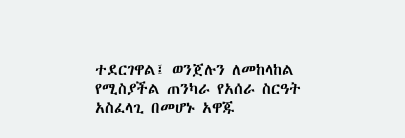ተደርገዋል፤ ወንጀሉን ለመከላከል የሚስያችል ጠንካራ የአሰራ ስርዓት አስፈላጊ በመሆኑ አዋጁ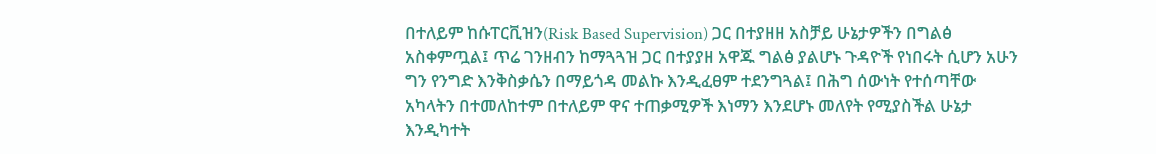በተለይም ከሱፐርቪዝን(Risk Based Supervision) ጋር በተያዘዘ አስቻይ ሁኔታዎችን በግልፅ አስቀምጧል፤ ጥሬ ገንዘብን ከማጓጓዝ ጋር በተያያዘ አዋጁ ግልፅ ያልሆኑ ጉዳዮች የነበሩት ሲሆን አሁን ግን የንግድ እንቅስቃሴን በማይጎዳ መልኩ እንዲፈፀም ተደንግጓል፤ በሕግ ሰውነት የተሰጣቸው አካላትን በተመለከተም በተለይም ዋና ተጠቃሚዎች እነማን እንደሆኑ መለየት የሚያስችል ሁኔታ እንዲካተት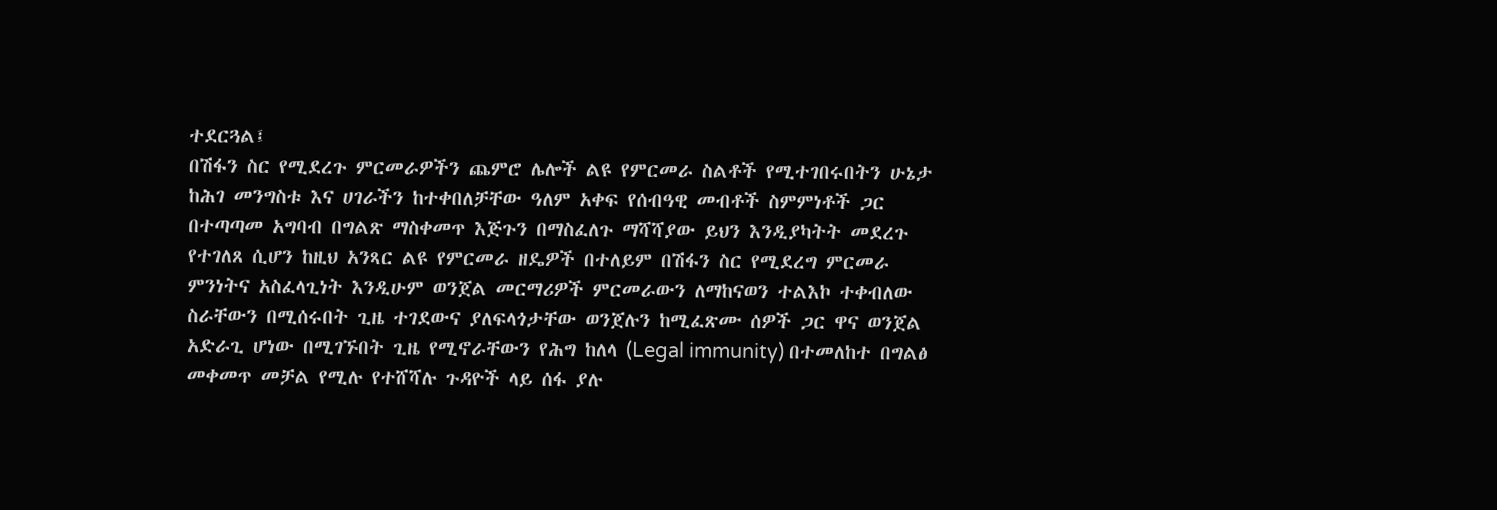ተደርጓል፤
በሽፋን ስር የሚደረጉ ምርመራዎችን ጨምሮ ሌሎች ልዩ የምርመራ ስልቶች የሚተገበሩበትን ሁኔታ ከሕገ መንግስቱ እና ሀገራችን ከተቀበለቻቸው ዓለም አቀፍ የሰብዓዊ መብቶች ስምምነቶች ጋር በተጣጣመ አግባብ በግልጽ ማስቀመጥ እጅጉን በማስፈለጉ ማሻሻያው ይህን እንዲያካትት መደረጉ የተገለጸ ሲሆን ከዚህ አንጻር ልዩ የምርመራ ዘዴዎች በተለይም በሽፋን ስር የሚደረግ ምርመራ ምንነትና አስፈላጊነት እንዲሁም ወንጀል መርማሪዎች ምርመራውን ለማከናወን ተልእኮ ተቀብለው ስራቸውን በሚሰሩበት ጊዜ ተገደውና ያለፍላጎታቸው ወንጀሉን ከሚፈጽሙ ሰዎች ጋር ዋና ወንጀል አድራጊ ሆነው በሚገኙበት ጊዜ የሚኖራቸውን የሕግ ከለላ (Legal immunity) በተመለከተ በግልፅ መቀመጥ መቻል የሚሉ የተሸሻሉ ጉዳዮች ላይ ሰፋ ያሉ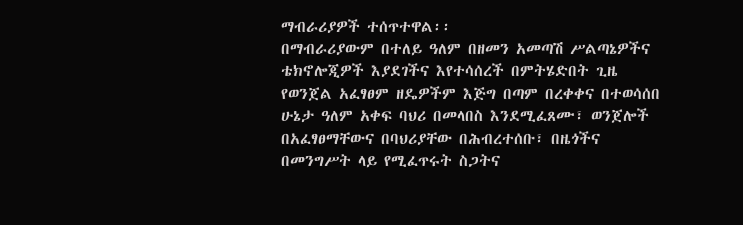ማብራሪያዎች ተሰጥተዋል፡፡
በማብራሪያውም በተለይ ዓለም በዘመን አመጣሽ ሥልጣኔዎችና ቴክኖሎጂዎች እያደገችና እየተሳሰረች በምትሄድበት ጊዜ የወንጀል አፈፃፀም ዘዴዎችም እጅግ በጣም በረቀቀና በተወሳሰበ ሁኔታ ዓለም አቀፍ ባህሪ በመላበስ እንደሚፈጸሙ፣ ወንጀሎች በአፈፃፀማቸውና በባህሪያቸው በሕብረተሰቡ፣ በዜጎችና በመንግሥት ላይ የሚፈጥሩት ስጋትና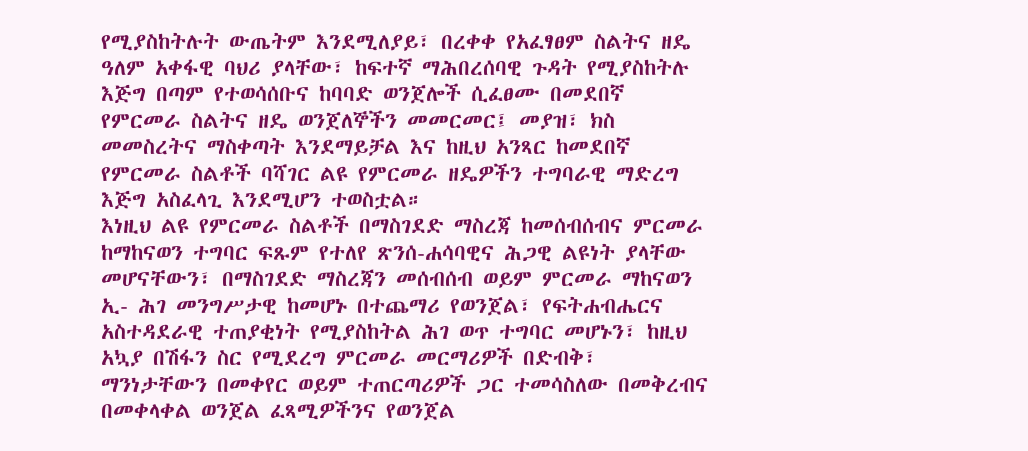የሚያስከትሉት ውጤትም እንደሚለያይ፣ በረቀቀ የአፈፃፀም ስልትና ዘዴ ዓለም አቀፋዊ ባህሪ ያላቸው፣ ከፍተኛ ማሕበረሰባዊ ጉዳት የሚያስከትሉ እጅግ በጣም የተወሳሰቡና ከባባድ ወንጀሎች ሲፈፀሙ በመደበኛ የምርመራ ስልትና ዘዴ ወንጀለኞችን መመርመር፤ መያዝ፣ ክስ መመስረትና ማስቀጣት እንደማይቻል እና ከዚህ አንጻር ከመደበኛ የምርመራ ስልቶች ባሻገር ልዩ የምርመራ ዘዴዎችን ተግባራዊ ማድረግ እጅግ አስፈላጊ እንደሚሆን ተወስቷል።
እነዚህ ልዩ የምርመራ ስልቶች በማስገደድ ማስረጃ ከመሰብሰብና ምርመራ ከማከናወን ተግባር ፍጹም የተለየ ጽንሰ-ሐሳባዊና ሕጋዊ ልዩነት ያላቸው መሆናቸውን፣ በማስገደድ ማስረጃን መሰብሰብ ወይም ምርመራ ማከናወን ኢ- ሕገ መንግሥታዊ ከመሆኑ በተጨማሪ የወንጀል፣ የፍትሐብሔርና አስተዳደራዊ ተጠያቂነት የሚያስከትል ሕገ ወጥ ተግባር መሆኑን፣ ከዚህ አኳያ በሽፋን ስር የሚደረግ ምርመራ መርማሪዎች በድብቅ፣ ማንነታቸውን በመቀየር ወይም ተጠርጣሪዎች ጋር ተመሳስለው በመቅረብና በመቀላቀል ወንጀል ፈጻሚዎችንና የወንጀል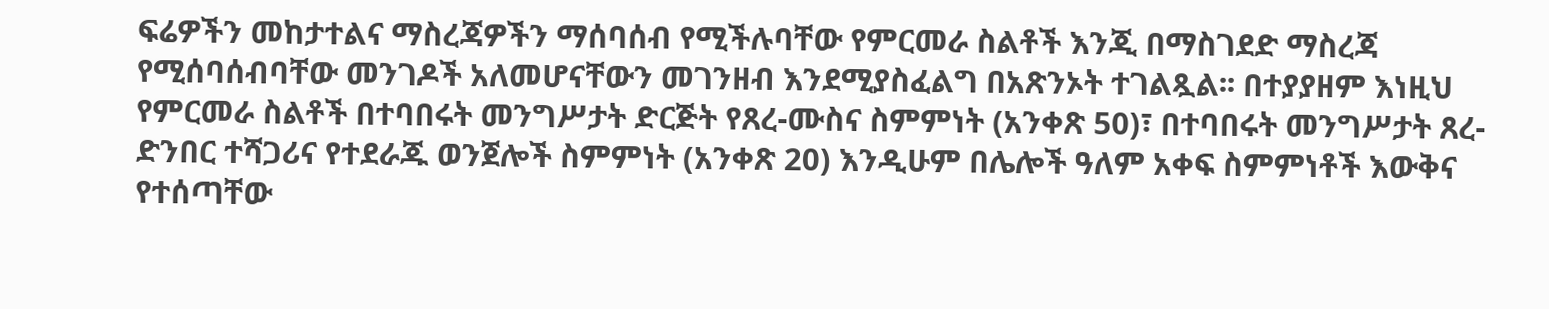ፍሬዎችን መከታተልና ማስረጃዎችን ማሰባሰብ የሚችሉባቸው የምርመራ ስልቶች እንጂ በማስገደድ ማስረጃ የሚሰባሰብባቸው መንገዶች አለመሆናቸውን መገንዘብ እንደሚያስፈልግ በአጽንኦት ተገልጿል፡፡ በተያያዘም እነዚህ የምርመራ ስልቶች በተባበሩት መንግሥታት ድርጅት የጸረ-ሙስና ስምምነት (አንቀጽ 50)፣ በተባበሩት መንግሥታት ጸረ-ድንበር ተሻጋሪና የተደራጁ ወንጀሎች ስምምነት (አንቀጽ 20) እንዲሁም በሌሎች ዓለም አቀፍ ስምምነቶች እውቅና የተሰጣቸው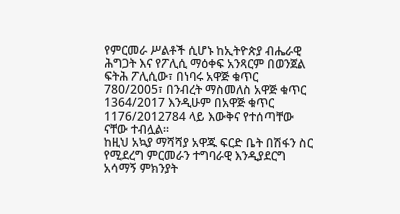የምርመራ ሥልቶች ሲሆኑ ከኢትዮጵያ ብሔራዊ ሕግጋት እና የፖሊሲ ማዕቀፍ አንጻርም በወንጀል ፍትሕ ፖሊሲው፣ በነባሩ አዋጅ ቁጥር 780/2005፣ በንብረት ማስመለስ አዋጅ ቁጥር 1364/2017 እንዲሁም በአዋጅ ቁጥር 1176/2012784 ላይ እውቅና የተሰጣቸው ናቸው ተብሏል።
ከዚህ አኳያ ማሻሻያ አዋጁ ፍርድ ቤት በሽፋን ስር የሚደረግ ምርመራን ተግባራዊ እንዲያደርግ አሳማኝ ምክንያት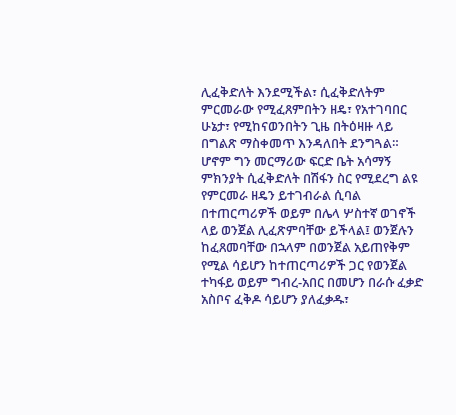ሊፈቅድለት እንደሚችል፣ ሲፈቅድለትም ምርመራው የሚፈጸምበትን ዘዴ፣ የአተገባበር ሁኔታ፣ የሚከናወንበትን ጊዜ በትዕዛዙ ላይ በግልጽ ማስቀመጥ እንዳለበት ደንግጓል። ሆኖም ግን መርማሪው ፍርድ ቤት አሳማኝ ምክንያት ሲፈቅድለት በሽፋን ስር የሚደረግ ልዩ የምርመራ ዘዴን ይተገብራል ሲባል በተጠርጣሪዎች ወይም በሌላ ሦስተኛ ወገኖች ላይ ወንጀል ሊፈጽምባቸው ይችላል፤ ወንጀሉን ከፈጸመባቸው በኋላም በወንጀል አይጠየቅም የሚል ሳይሆን ከተጠርጣሪዎች ጋር የወንጀል ተካፋይ ወይም ግብረ-አበር በመሆን በራሱ ፈቃድ አስቦና ፈቅዶ ሳይሆን ያለፈቃዱ፣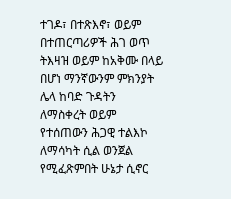ተገዶ፣ በተጽእኖ፣ ወይም በተጠርጣሪዎች ሕገ ወጥ ትእዛዝ ወይም ከአቅሙ በላይ በሆነ ማንኛውንም ምክንያት ሌላ ከባድ ጉዳትን ለማስቀረት ወይም የተሰጠውን ሕጋዊ ተልእኮ ለማሳካት ሲል ወንጀል የሚፈጽምበት ሁኔታ ሲኖር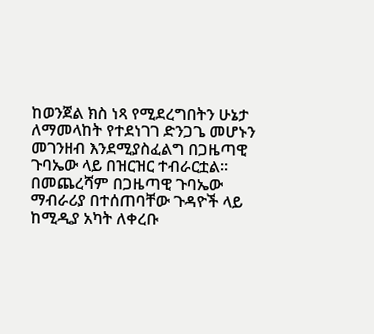ከወንጀል ክስ ነጻ የሚደረግበትን ሁኔታ ለማመላከት የተደነገገ ድንጋጌ መሆኑን መገንዘብ እንደሚያስፈልግ በጋዜጣዊ ጉባኤው ላይ በዝርዝር ተብራርቷል።
በመጨረሻም በጋዜጣዊ ጉባኤው ማብራሪያ በተሰጠባቸው ጉዳዮች ላይ ከሚዲያ አካት ለቀረቡ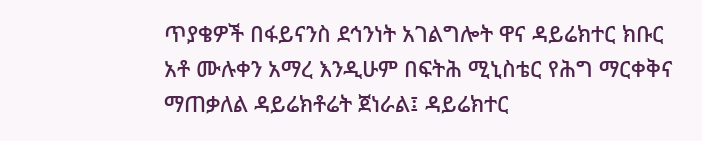ጥያቄዎች በፋይናንስ ደኅንነት አገልግሎት ዋና ዳይሬክተር ክቡር አቶ ሙሉቀን አማረ እንዲሁም በፍትሕ ሚኒስቴር የሕግ ማርቀቅና ማጠቃለል ዳይሬክቶሬት ጀነራል፤ ዳይሬክተር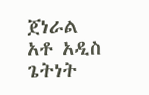ጀነራል አቶ አዲስ ጌትነት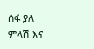ሰፋ ያለ ምላሽ እና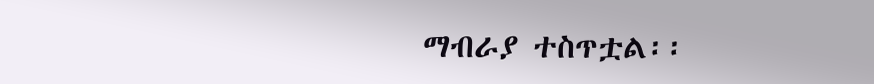ማብራያ ተስጥቷል፡፡